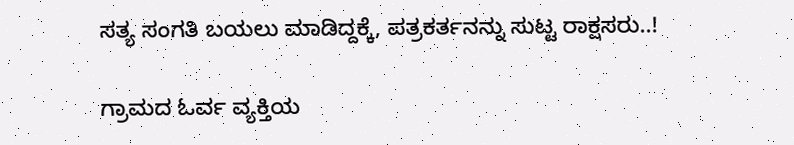ಸತ್ಯ ಸಂಗತಿ ಬಯಲು ಮಾಡಿದ್ದಕ್ಕೆ, ಪತ್ರಕರ್ತನನ್ನು ಸುಟ್ಟ ರಾಕ್ಷಸರು..!

ಗ್ರಾಮದ ಓರ್ವ ವ್ಯಕ್ತಿಯ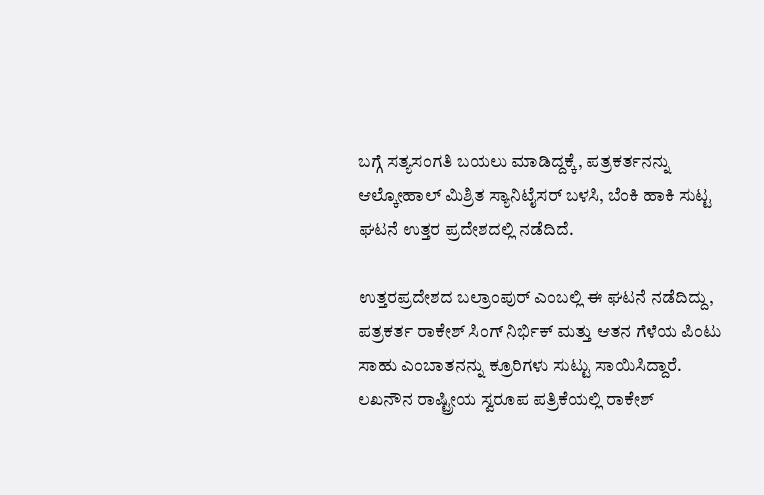ಬಗ್ಗೆ ಸತ್ಯಸಂಗತಿ ಬಯಲು ಮಾಡಿದ್ದಕ್ಕೆ, ಪತ್ರಕರ್ತನನ್ನು ಆಲ್ಕೋಹಾಲ್ ಮಿಶ್ರಿತ ಸ್ಯಾನಿಟೈಸರ್ ಬಳಸಿ, ಬೆಂಕಿ ಹಾಕಿ ಸುಟ್ಟ ಘಟನೆ ಉತ್ತರ ಪ್ರದೇಶದಲ್ಲಿ ನಡೆದಿದೆ.

ಉತ್ತರಪ್ರದೇಶದ ಬಲ್ರಾಂಪುರ್ ಎಂಬಲ್ಲಿ ಈ ಘಟನೆ ನಡೆದಿದ್ದು, ಪತ್ರಕರ್ತ ರಾಕೇಶ್ ಸಿಂಗ್ ನಿರ್ಭಿಕ್ ಮತ್ತು ಆತನ ಗೆಳೆಯ ಪಿಂಟು ಸಾಹು ಎಂಬಾತನನ್ನು ಕ್ರೂರಿಗಳು ಸುಟ್ಟು ಸಾಯಿಸಿದ್ದಾರೆ. ಲಖನೌನ ರಾಷ್ಟ್ರೀಯ ಸ್ವರೂಪ ಪತ್ರಿಕೆಯಲ್ಲಿ ರಾಕೇಶ್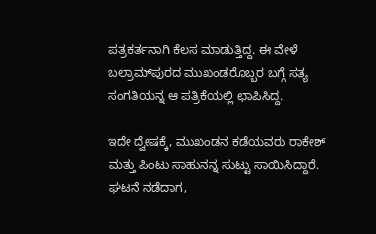ಪತ್ರಕರ್ತನಾಗಿ ಕೆಲಸ ಮಾಡುತ್ತಿದ್ದ. ಈ ವೇಳೆ ಬಲ್ರಾಮ್‌ಪುರದ ಮುಖಂಡರೊಬ್ಬರ ಬಗ್ಗೆ ಸತ್ಯ ಸಂಗತಿಯನ್ನ ಆ ಪತ್ರಿಕೆಯಲ್ಲಿ ಛಾಪಿಸಿದ್ದ.

ಇದೇ ದ್ವೇಷಕ್ಕೆ, ಮುಖಂಡನ ಕಡೆಯವರು ರಾಕೇಶ್ ಮತ್ತು ಪಿಂಟು ಸಾಹುನನ್ನ ಸುಟ್ಟು ಸಾಯಿಸಿದ್ದಾರೆ. ಘಟನೆ ನಡೆದಾಗ,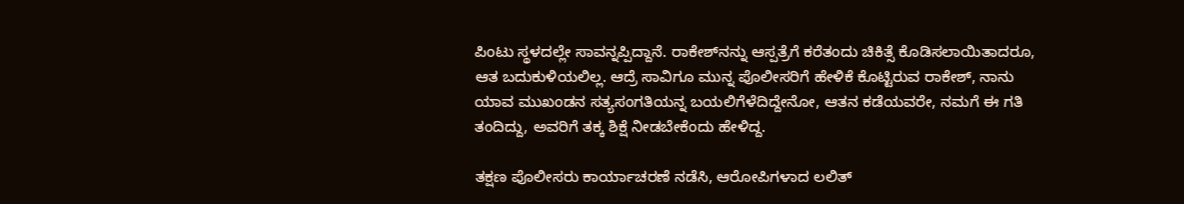ಪಿಂಟು ಸ್ಥಳದಲ್ಲೇ ಸಾವನ್ನಪ್ಪಿದ್ದಾನೆ. ರಾಕೇಶ್‌ನನ್ನು ಆಸ್ಪತ್ರೆಗೆ ಕರೆತಂದು ಚಿಕಿತ್ಸೆ ಕೊಡಿಸಲಾಯಿತಾದರೂ, ಆತ ಬದುಕುಳಿಯಲಿಲ್ಲ. ಆದ್ರೆ ಸಾವಿಗೂ ಮುನ್ನ ಪೊಲೀಸರಿಗೆ ಹೇಳಿಕೆ ಕೊಟ್ಟಿರುವ ರಾಕೇಶ್, ನಾನು ಯಾವ ಮುಖಂಡನ ಸತ್ಯಸಂಗತಿಯನ್ನ ಬಯಲಿಗೆಳೆದಿದ್ದೇನೋ, ಆತನ ಕಡೆಯವರೇ, ನಮಗೆ ಈ ಗತಿ ತಂದಿದ್ದು, ಅವರಿಗೆ ತಕ್ಕ ಶಿಕ್ಷೆ ನೀಡಬೇಕೆಂದು ಹೇಳಿದ್ದ.

ತಕ್ಷಣ ಪೊಲೀಸರು ಕಾರ್ಯಾಚರಣೆ ನಡೆಸಿ, ಆರೋಪಿಗಳಾದ ಲಲಿತ್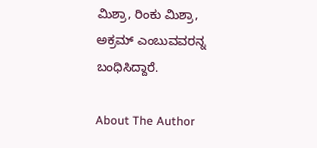ಮಿಶ್ರಾ, ರಿಂಕು ಮಿಶ್ರಾ, ಅಕ್ರಮ್ ಎಂಬುವವರನ್ನ ಬಂಧಿಸಿದ್ದಾರೆ.

About The Author